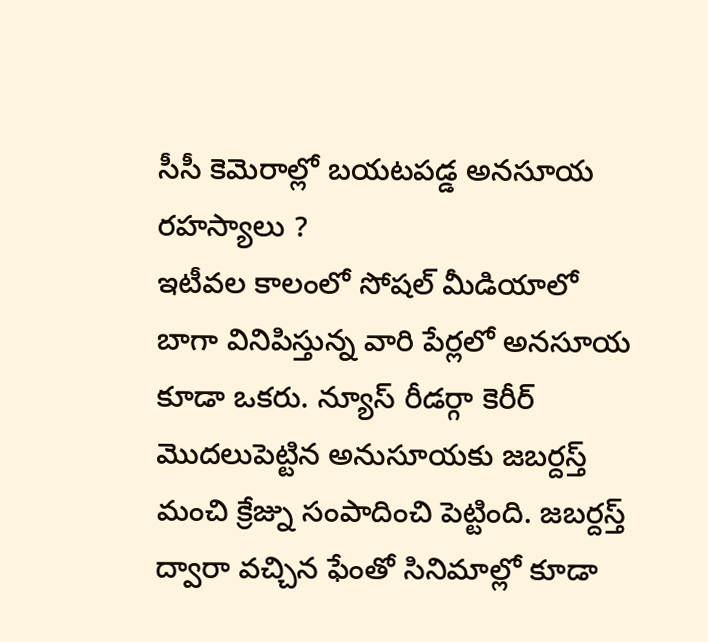సీసీ కెమెరాల్లో బయటపడ్డ అనసూయ రహస్యాలు ?
ఇటీవల కాలంలో సోషల్ మీడియాలో బాగా వినిపిస్తున్న వారి పేర్లలో అనసూయ కూడా ఒకరు. న్యూస్ రీడర్గా కెరీర్ మొదలుపెట్టిన అనుసూయకు జబర్దస్త్ మంచి క్రేజ్ను సంపాదించి పెట్టింది. జబర్దస్త్ ద్వారా వచ్చిన ఫేంతో సినిమాల్లో కూడా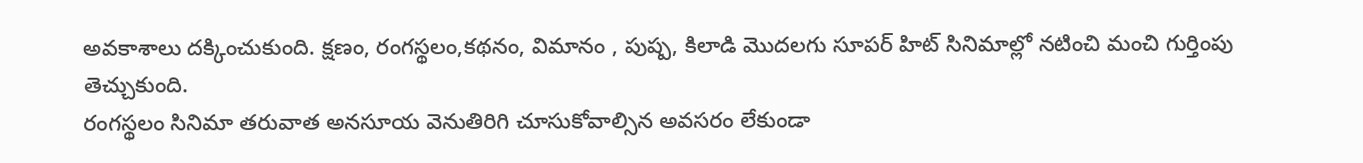అవకాశాలు దక్కించుకుంది. క్షణం, రంగస్థలం,కథనం, విమానం , పుష్ప, కిలాడి మొదలగు సూపర్ హిట్ సినిమాల్లో నటించి మంచి గుర్తింపు తెచ్చుకుంది.
రంగస్థలం సినిమా తరువాత అనసూయ వెనుతిరిగి చూసుకోవాల్సిన అవసరం లేకుండా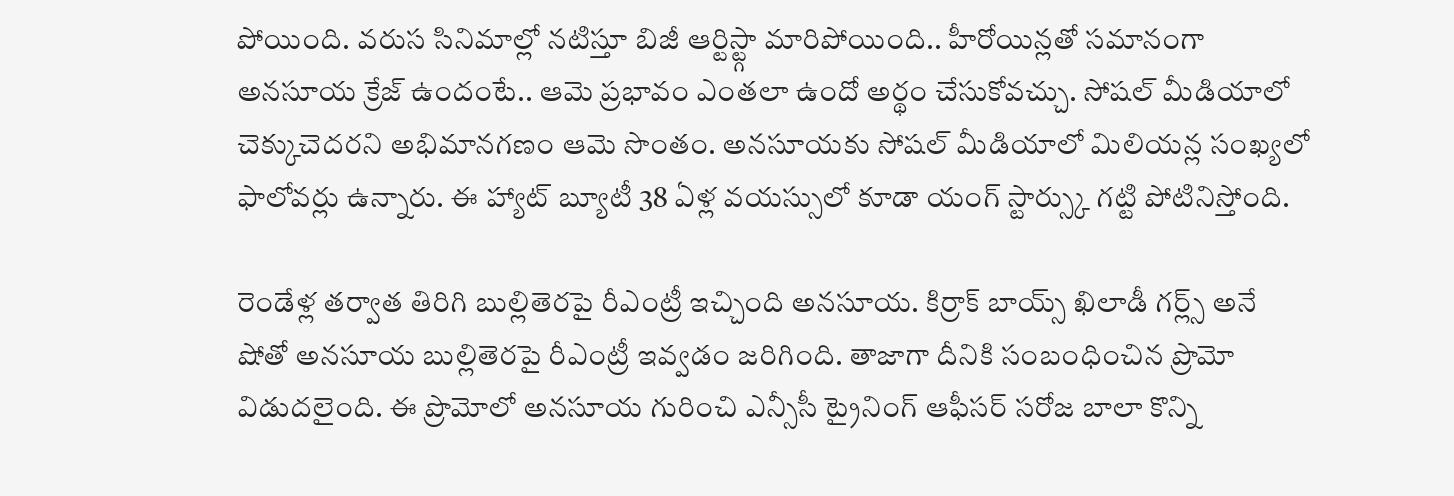పోయింది. వరుస సినిమాల్లో నటిస్తూ బిజీ ఆర్టిస్ట్గా మారిపోయింది.. హీరోయిన్లతో సమానంగా అనసూయ క్రేజ్ ఉందంటే.. ఆమె ప్రభావం ఎంతలా ఉందో అర్థం చేసుకోవచ్చు. సోషల్ మీడియాలో చెక్కుచెదరని అభిమానగణం ఆమె సొంతం. అనసూయకు సోషల్ మీడియాలో మిలియన్ల సంఖ్యలో ఫాలోవర్లు ఉన్నారు. ఈ హ్యాట్ బ్యూటీ 38 ఏళ్ల వయస్సులో కూడా యంగ్ స్టార్స్కు గట్టి పోటినిస్తోంది.

రెండేళ్ల తర్వాత తిరిగి బుల్లితెరపై రీఎంట్రీ ఇచ్చింది అనసూయ. కిర్రాక్ బాయ్స్ ఖిలాడీ గర్ల్స్ అనే షోతో అనసూయ బుల్లితెరపై రీఎంట్రీ ఇవ్వడం జరిగింది. తాజాగా దీనికి సంబంధించిన ప్రొమో విడుదలైంది. ఈ ప్రొమోలో అనసూయ గురించి ఎన్సీసీ ట్రైనింగ్ ఆఫీసర్ సరోజ బాలా కొన్ని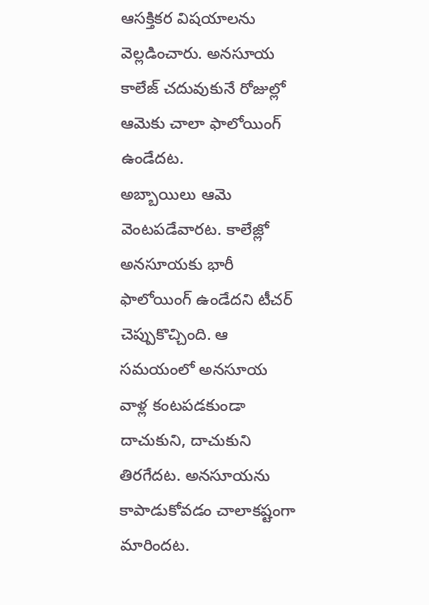ఆసక్తికర విషయాలను వెల్లడించారు. అనసూయ కాలేజ్ చదువుకునే రోజుల్లో ఆమెకు చాలా ఫాలోయింగ్ ఉండేదట.
అబ్బాయిలు ఆమె వెంటపడేవారట. కాలేజ్లో అనసూయకు భారీ ఫాలోయింగ్ ఉండేదని టీచర్ చెప్పుకొచ్చింది. ఆ సమయంలో అనసూయ వాళ్ల కంటపడకుండా దాచుకుని, దాచుకుని తిరగేదట. అనసూయను కాపాడుకోవడం చాలాకష్టంగా మారిందట.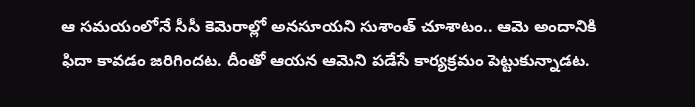ఆ సమయంలోనే సీసీ కెమెరాల్లో అనసూయని సుశాంత్ చూశాటం.. ఆమె అందానికి ఫిదా కావడం జరిగిందట. దీంతో ఆయన ఆమెని పడేసే కార్యక్రమం పెట్టుకున్నాడట.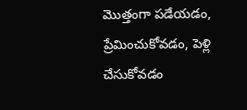మొత్తంగా పడేయడం, ప్రేమించుకోవడం, పెళ్లి చేసుకోవడం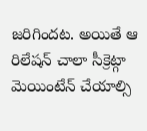జరిగిందట. అయితే ఆ రిలేషన్ చాలా సీక్రెట్గా మెయింటేన్ చేయాల్సి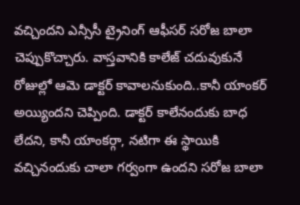వచ్చిందని ఎన్సీసీ ట్రైనింగ్ ఆఫీసర్ సరోజ బాలా చెప్పుకొచ్చారు. వాస్తవానికి కాలేజ్ చదువుకునే రోజుల్లో ఆమె డాక్టర్ కావాలనుకుంది..కానీ యాంకర్ అయ్యిందని చెప్పింది. డాక్టర్ కాలేనందుకు బాధ లేదని, కానీ యాంకర్గా, నటిగా ఈ స్థాయికి వచ్చినందుకు చాలా గర్వంగా ఉందని సరోజ బాలా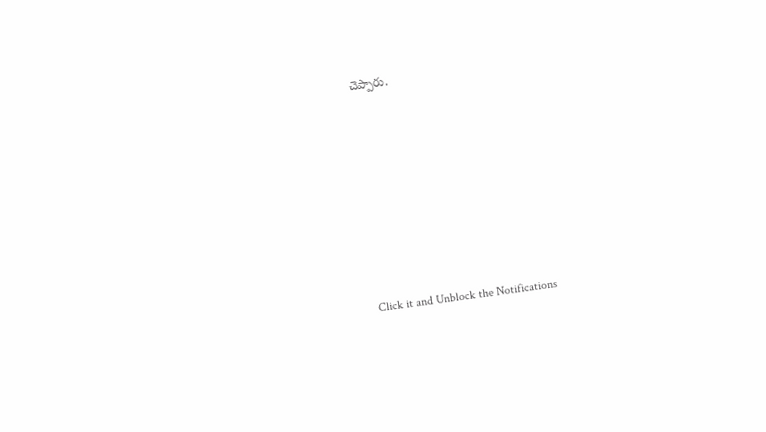చెప్పారు.












Click it and Unblock the Notifications